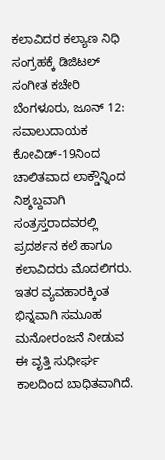ಕಲಾವಿದರ ಕಲ್ಯಾಣ ನಿಧಿ ಸಂಗ್ರಹಕ್ಕೆ ಡಿಜಿಟಲ್ ಸಂಗೀತ ಕಚೇರಿ
ಬೆಂಗಳೂರು, ಜೂನ್ 12: ಸವಾಲುದಾಯಕ ಕೋವಿಡ್-19ನಿಂದ ಚಾಲಿತವಾದ ಲಾಕ್ಡೌನ್ನಿಂದ ನಿಶ್ಶಬ್ದವಾಗಿ ಸಂತ್ರಸ್ತರಾದವರಲ್ಲಿ ಪ್ರದರ್ಶನ ಕಲೆ ಹಾಗೂ ಕಲಾವಿದರು ಮೊದಲಿಗರು. ಇತರ ವ್ಯವಹಾರಕ್ಕಿಂತ ಭಿನ್ನವಾಗಿ ಸಮೂಹ ಮನೋರಂಜನೆ ನೀಡುವ ಈ ವೃತ್ತಿ ಸುಧೀರ್ಘ ಕಾಲದಿಂದ ಬಾಧಿತವಾಗಿದೆ.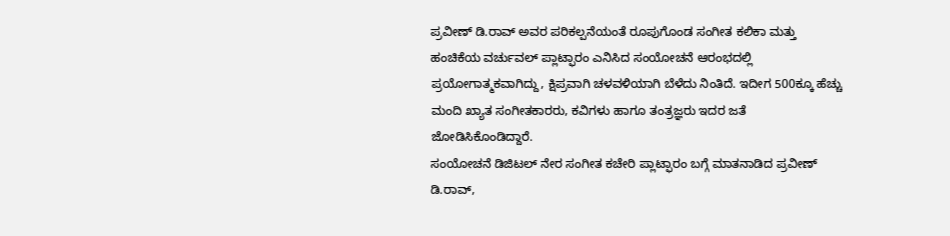ಪ್ರವೀಣ್ ಡಿ.ರಾವ್ ಅವರ ಪರಿಕಲ್ಪನೆಯಂತೆ ರೂಪುಗೊಂಡ ಸಂಗೀತ ಕಲಿಕಾ ಮತ್ತು ಹಂಚಿಕೆಯ ವರ್ಚುವಲ್ ಪ್ಲಾಟ್ಫಾರಂ ಎನಿಸಿದ ಸಂಯೋಚನೆ ಆರಂಭದಲ್ಲಿ ಪ್ರಯೋಗಾತ್ಮಕವಾಗಿದ್ದು, ಕ್ಷಿಪ್ರವಾಗಿ ಚಳವಳಿಯಾಗಿ ಬೆಳೆದು ನಿಂತಿದೆ. ಇದೀಗ 500ಕ್ಕೂ ಹೆಚ್ಚು ಮಂದಿ ಖ್ಯಾತ ಸಂಗೀತಕಾರರು, ಕವಿಗಳು ಹಾಗೂ ತಂತ್ರಜ್ಞರು ಇದರ ಜತೆ ಜೋಡಿಸಿಕೊಂಡಿದ್ದಾರೆ.
ಸಂಯೋಚನೆ ಡಿಜಿಟಲ್ ನೇರ ಸಂಗೀತ ಕಚೇರಿ ಪ್ಲಾಟ್ಫಾರಂ ಬಗ್ಗೆ ಮಾತನಾಡಿದ ಪ್ರವೀಣ್ ಡಿ.ರಾವ್,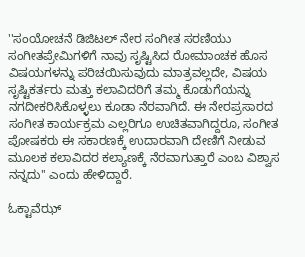''ಸಂಯೋಚನೆ ಡಿಜಿಟಲ್ ನೇರ ಸಂಗೀತ ಸರಣಿಯು ಸಂಗೀತಪ್ರೇಮಿಗಳಿಗೆ ನಾವು ಸೃಷ್ಟಿಸಿದ ರೋಮಾಂಚಕ ಹೊಸ ವಿಷಯಗಳನ್ನು ಪರಿಚಯಿಸುವುದು ಮಾತ್ರವಲ್ಲದೇ, ವಿಷಯ ಸೃಷ್ಟಿಕರ್ತರು ಮತ್ತು ಕಲಾವಿದರಿಗೆ ತಮ್ಮ ಕೊಡುಗೆಯನ್ನು ನಗದೀಕರಿಸಿಕೊಳ್ಳಲು ಕೂಡಾ ನೆರವಾಗಿದೆ. ಈ ನೇರಪ್ರಸಾರದ ಸಂಗೀತ ಕಾರ್ಯಕ್ರಮ ಎಲ್ಲರಿಗೂ ಉಚಿತವಾಗಿದ್ದರೂ, ಸಂಗೀತ ಪೋಷಕರು ಈ ಸಕಾರಣಕ್ಕೆ ಉದಾರವಾಗಿ ದೇಣಿಗೆ ನೀಡುವ ಮೂಲಕ ಕಲಾವಿದರ ಕಲ್ಯಾಣಕ್ಕೆ ನೆರವಾಗುತ್ತಾರೆ ಎಂಬ ವಿಶ್ವಾಸ ನನ್ನದು'' ಎಂದು ಹೇಳಿದ್ದಾರೆ.

ಓಕ್ಟಾವೆಝ್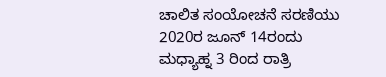ಚಾಲಿತ ಸಂಯೋಚನೆ ಸರಣಿಯು 2020ರ ಜೂನ್ 14ರಂದು ಮಧ್ಯಾಹ್ನ 3 ರಿಂದ ರಾತ್ರಿ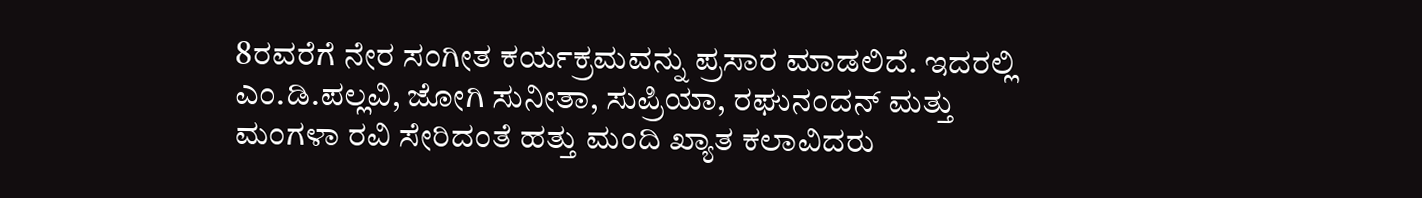8ರವರೆಗೆ ನೇರ ಸಂಗೀತ ಕರ್ಯಕ್ರಮವನ್ನು ಪ್ರಸಾರ ಮಾಡಲಿದೆ. ಇದರಲ್ಲಿ ಎಂ.ಡಿ.ಪಲ್ಲವಿ, ಜೋಗಿ ಸುನೀತಾ, ಸುಪ್ರಿಯಾ, ರಘುನಂದನ್ ಮತ್ತು ಮಂಗಳಾ ರವಿ ಸೇರಿದಂತೆ ಹತ್ತು ಮಂದಿ ಖ್ಯಾತ ಕಲಾವಿದರು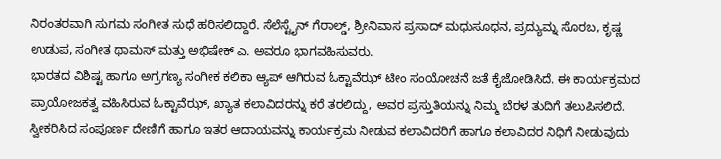ನಿರಂತರವಾಗಿ ಸುಗಮ ಸಂಗೀತ ಸುಧೆ ಹರಿಸಲಿದ್ದಾರೆ. ಸೆಲೆಸ್ಟೈನ್ ಗೆರಾಲ್ಡ್, ಶ್ರೀನಿವಾಸ ಪ್ರಸಾದ್ ಮಧುಸೂಧನ, ಪ್ರದ್ಯುಮ್ನ ಸೊರಬ, ಕೃಷ್ಣ ಉಡುಪ, ಸಂಗೀತ ಥಾಮಸ್ ಮತ್ತು ಅಭಿಷೇಕ್ ಎ. ಅವರೂ ಭಾಗವಹಿಸುವರು.
ಭಾರತದ ವಿಶಿಷ್ಟ ಹಾಗೂ ಅಗ್ರಗಣ್ಯ ಸಂಗೀಕ ಕಲಿಕಾ ಆ್ಯಪ್ ಆಗಿರುವ ಓಕ್ಟಾವೆಝ್ ಟೀಂ ಸಂಯೋಚನೆ ಜತೆ ಕೈಜೋಡಿಸಿದೆ. ಈ ಕಾರ್ಯಕ್ರಮದ ಪ್ರಾಯೋಜಕತ್ವ ವಹಿಸಿರುವ ಓಕ್ಟಾವೆಝ್, ಖ್ಯಾತ ಕಲಾವಿದರನ್ನು ಕರೆ ತರಲಿದ್ದು, ಅವರ ಪ್ರಸ್ತುತಿಯನ್ನು ನಿಮ್ಮ ಬೆರಳ ತುದಿಗೆ ತಲುಪಿಸಲಿದೆ. ಸ್ವೀಕರಿಸಿದ ಸಂಪೂರ್ಣ ದೇಣಿಗೆ ಹಾಗೂ ಇತರ ಆದಾಯವನ್ನು ಕಾರ್ಯಕ್ರಮ ನೀಡುವ ಕಲಾವಿದರಿಗೆ ಹಾಗೂ ಕಲಾವಿದರ ನಿಧಿಗೆ ನೀಡುವುದು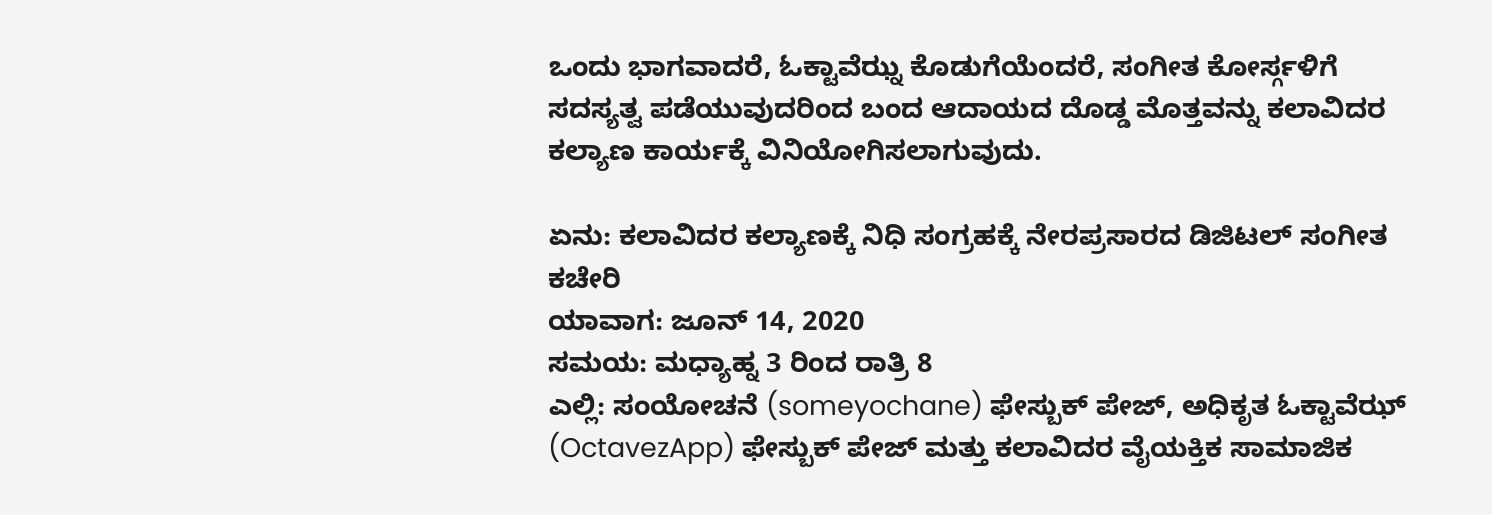ಒಂದು ಭಾಗವಾದರೆ, ಓಕ್ಟಾವೆಝ್ನ ಕೊಡುಗೆಯೆಂದರೆ, ಸಂಗೀತ ಕೋರ್ಸ್ಗಳಿಗೆ ಸದಸ್ಯತ್ವ ಪಡೆಯುವುದರಿಂದ ಬಂದ ಆದಾಯದ ದೊಡ್ಡ ಮೊತ್ತವನ್ನು ಕಲಾವಿದರ ಕಲ್ಯಾಣ ಕಾರ್ಯಕ್ಕೆ ವಿನಿಯೋಗಿಸಲಾಗುವುದು.

ಏನು: ಕಲಾವಿದರ ಕಲ್ಯಾಣಕ್ಕೆ ನಿಧಿ ಸಂಗ್ರಹಕ್ಕೆ ನೇರಪ್ರಸಾರದ ಡಿಜಿಟಲ್ ಸಂಗೀತ ಕಚೇರಿ
ಯಾವಾಗ: ಜೂನ್ 14, 2020
ಸಮಯ: ಮಧ್ಯಾಹ್ನ 3 ರಿಂದ ರಾತ್ರಿ 8
ಎಲ್ಲಿ: ಸಂಯೋಚನೆ (someyochane) ಫೇಸ್ಬುಕ್ ಪೇಜ್, ಅಧಿಕೃತ ಓಕ್ಟಾವೆಝ್ (OctavezApp) ಫೇಸ್ಬುಕ್ ಪೇಜ್ ಮತ್ತು ಕಲಾವಿದರ ವೈಯಕ್ತಿಕ ಸಾಮಾಜಿಕ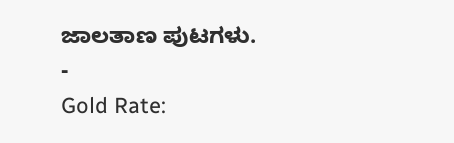ಜಾಲತಾಣ ಪುಟಗಳು.
-
Gold Rate: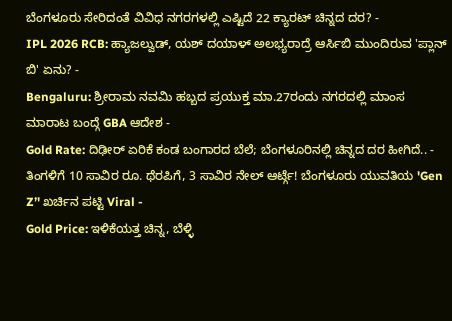ಬೆಂಗಳೂರು ಸೇರಿದಂತೆ ವಿವಿಧ ನಗರಗಳಲ್ಲಿ ಎಷ್ಟಿದೆ 22 ಕ್ಯಾರಟ್ ಚಿನ್ನದ ದರ? -
IPL 2026 RCB: ಹ್ಯಾಜಲ್ವುಡ್, ಯಶ್ ದಯಾಳ್ ಅಲಭ್ಯರಾದ್ರೆ ಆರ್ಸಿಬಿ ಮುಂದಿರುವ 'ಪ್ಲಾನ್ ಬಿ' ಏನು? -
Bengaluru: ಶ್ರೀರಾಮ ನವಮಿ ಹಬ್ಬದ ಪ್ರಯುಕ್ತ ಮಾ.27ರಂದು ನಗರದಲ್ಲಿ ಮಾಂಸ ಮಾರಾಟ ಬಂದ್ಗೆ GBA ಆದೇಶ -
Gold Rate: ದಿಢೀರ್ ಏರಿಕೆ ಕಂಡ ಬಂಗಾರದ ಬೆಲೆ; ಬೆಂಗಳೂರಿನಲ್ಲಿ ಚಿನ್ನದ ದರ ಹೀಗಿದೆ.. -
ತಿಂಗಳಿಗೆ 10 ಸಾವಿರ ರೂ. ಥೆರಪಿಗೆ, 3 ಸಾವಿರ ನೇಲ್ ಆರ್ಟ್ಗೆ! ಬೆಂಗಳೂರು ಯುವತಿಯ 'Gen Z’' ಖರ್ಚಿನ ಪಟ್ಟಿ Viral -
Gold Price: ಇಳಿಕೆಯತ್ತ ಚಿನ್ನ, ಬೆಳ್ಳಿ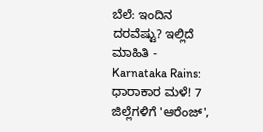ಬೆಲೆ: ಇಂದಿನ ದರವೆಷ್ಟು? ಇಲ್ಲಿದೆ ಮಾಹಿತಿ -
Karnataka Rains: ಧಾರಾಕಾರ ಮಳೆ! 7 ಜಿಲ್ಲೆಗಳಿಗೆ 'ಆರೆಂಜ್',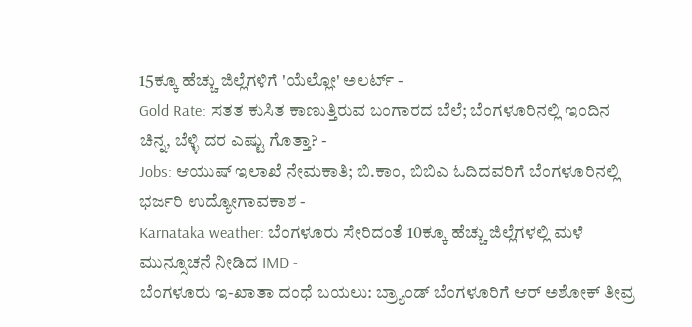15ಕ್ಕೂ ಹೆಚ್ಚು ಜಿಲ್ಲೆಗಳಿಗೆ 'ಯೆಲ್ಲೋ' ಅಲರ್ಟ್ -
Gold Rate: ಸತತ ಕುಸಿತ ಕಾಣುತ್ತಿರುವ ಬಂಗಾರದ ಬೆಲೆ; ಬೆಂಗಳೂರಿನಲ್ಲಿ ಇಂದಿನ ಚಿನ್ನ, ಬೆಳ್ಳಿ ದರ ಎಷ್ಟು ಗೊತ್ತಾ? -
Jobs: ಆಯುಷ್ ಇಲಾಖೆ ನೇಮಕಾತಿ; ಬಿ.ಕಾಂ, ಬಿಬಿಎ ಓದಿದವರಿಗೆ ಬೆಂಗಳೂರಿನಲ್ಲಿ ಭರ್ಜರಿ ಉದ್ಯೋಗಾವಕಾಶ -
Karnataka weather: ಬೆಂಗಳೂರು ಸೇರಿದಂತೆ 10ಕ್ಕೂ ಹೆಚ್ಚು ಜಿಲ್ಲೆಗಳಲ್ಲಿ ಮಳೆ ಮುನ್ಸೂಚನೆ ನೀಡಿದ IMD -
ಬೆಂಗಳೂರು ಇ-ಖಾತಾ ದಂಧೆ ಬಯಲು: ಬ್ರ್ಯಾಂಡ್ ಬೆಂಗಳೂರಿಗೆ ಆರ್ ಅಶೋಕ್ ತೀವ್ರ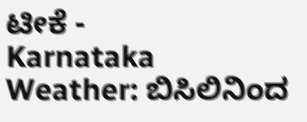ಟೀಕೆ -
Karnataka Weather: ಬಿಸಿಲಿನಿಂದ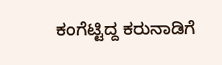ಕಂಗೆಟ್ಟಿದ್ದ ಕರುನಾಡಿಗೆ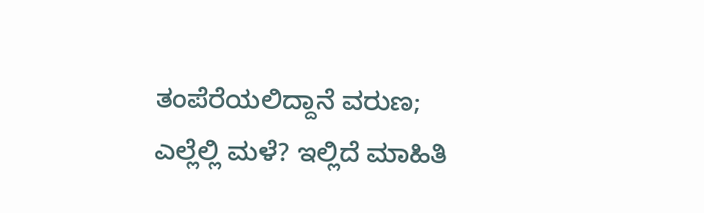ತಂಪೆರೆಯಲಿದ್ದಾನೆ ವರುಣ; ಎಲ್ಲೆಲ್ಲಿ ಮಳೆ? ಇಲ್ಲಿದೆ ಮಾಹಿತಿ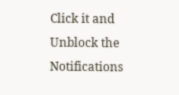Click it and Unblock the Notifications